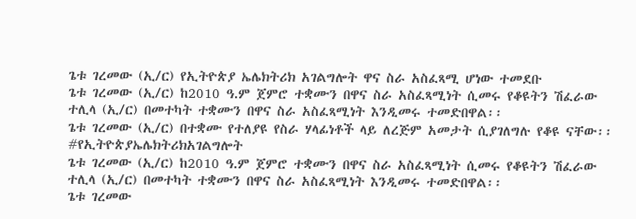ጌቱ ገረመው (ኢ/ር) የኢትዮጵያ ኤሌክትሪክ አገልግሎት ዋና ስራ አስፈጻሚ ሆነው ተመደቡ
ጌቱ ገረመው (ኢ/ር) ከ2010 ዓ.ም ጀምሮ ተቋሙን በዋና ስራ አስፈጻሚነት ሲመሩ የቆዩትን ሽፈራው ተሊላ (ኢ/ር) በመተካት ተቋሙን በዋና ስራ አስፈጻሚነት እንዲመሩ ተመድበዋል፡፡
ጌቱ ገረመው (ኢ/ር) በተቋሙ የተለያዩ የስራ ሃላፊነቶች ላይ ለረጅም አመታት ሲያገለግሉ የቆዩ ናቸው፡፡
#የኢትዮጵያኤሌክትሪክአገልግሎት
ጌቱ ገረመው (ኢ/ር) ከ2010 ዓ.ም ጀምሮ ተቋሙን በዋና ስራ አስፈጻሚነት ሲመሩ የቆዩትን ሽፈራው ተሊላ (ኢ/ር) በመተካት ተቋሙን በዋና ስራ አስፈጻሚነት እንዲመሩ ተመድበዋል፡፡
ጌቱ ገረመው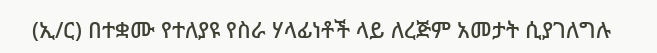(ኢ/ር) በተቋሙ የተለያዩ የስራ ሃላፊነቶች ላይ ለረጅም አመታት ሲያገለግሉ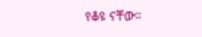የቆዩ ናቸው፡፡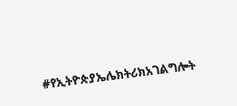#የኢትዮጵያኤሌክትሪክአገልግሎት